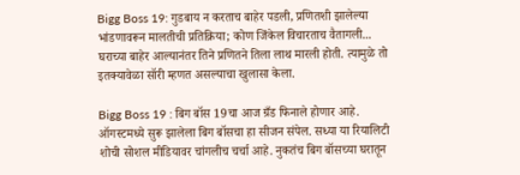Bigg Boss 19: गुडबाय न करताच बाहेर पडली, प्रणितशी झालेल्या भांडणावरून मालतीची प्रतिक्रिया; कोण जिंकेल विचारताच वैतागली...
घराच्या बाहेर आल्यानंतर तिने प्रणितने तिला लाथ मारली होती. त्यामुळे तो इतक्यावेळा सॉरी म्हणत असल्याचा खुलासा केला.

Bigg Boss 19 : बिग बॉस 19चा आज ग्रँड फिनाले होणार आहे. ऑगस्टमध्ये सुरू झालेला बिग बॉसचा हा सीजन संपेल. सध्या या रियालिटी शोची सोशल मीडियावर चांगलीच चर्चा आहे. नुकतंच बिग बॉसच्या घरातून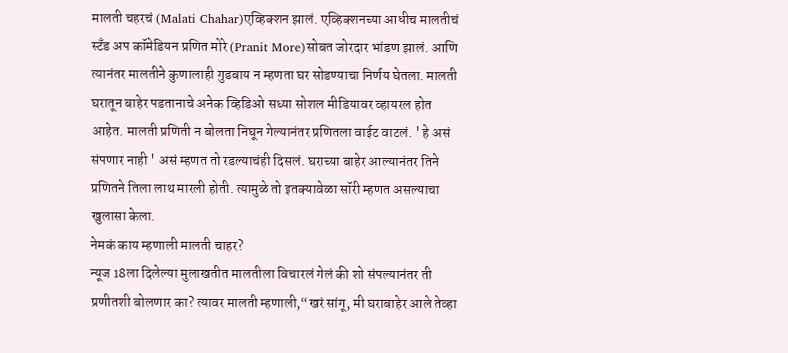मालती चहरचं (Malati Chahar)एव्हिक्शन झालं. एव्हिक्शनच्या आधीच मालतीचं स्टँड अप कॉमेडियन प्रणित मोरे (Pranit More)सोबत जोरदार भांडण झालं. आणि त्यानंतर मालतीने कुणालाही गुडबाय न म्हणता घर सोडण्याचा निर्णय घेतला. मालती घरातून बाहेर पडतानाचे अनेक व्हिडिओ सध्या सोशल मीडियावर व्हायरल होत आहेत. मालती प्रणिती न बोलता निघून गेल्यानंतर प्रणितला वाईट वाटलं. ' हे असं संपणार नाही ' असं म्हणत तो रडल्याचंही दिसलं. घराच्या बाहेर आल्यानंतर तिने प्रणितने तिला लाथ मारली होती. त्यामुळे तो इतक्यावेळा सॉरी म्हणत असल्याचा खुलासा केला.
नेमकं काय म्हणाली मालती चाहर?
न्यूज 18ला दिलेल्या मुलाखतीत मालतीला विचारलं गेलं की शो संपल्यानंतर ती प्रणीतशी बोलणार का? त्यावर मालती म्हणाली,“खरं सांगू, मी घराबाहेर आले तेव्हा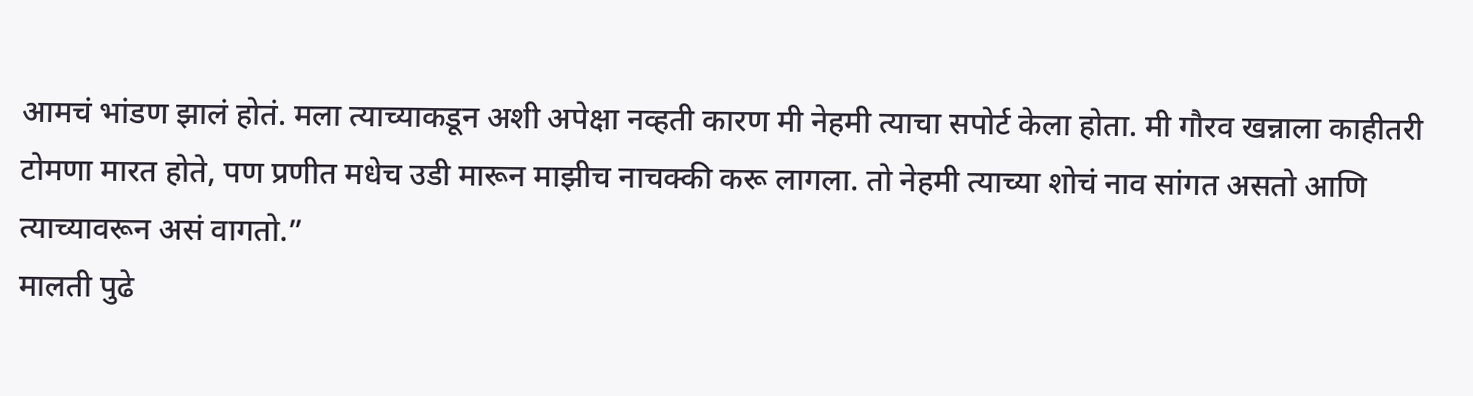आमचं भांडण झालं होतं. मला त्याच्याकडून अशी अपेक्षा नव्हती कारण मी नेहमी त्याचा सपोर्ट केला होता. मी गौरव खन्नाला काहीतरी टोमणा मारत होते, पण प्रणीत मधेच उडी मारून माझीच नाचक्की करू लागला. तो नेहमी त्याच्या शोचं नाव सांगत असतो आणि त्याच्यावरून असं वागतो.”
मालती पुढे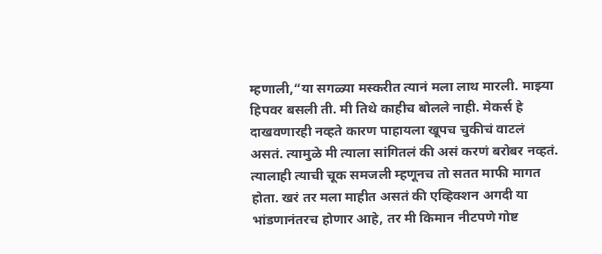म्हणाली,“या सगळ्या मस्करीत त्यानं मला लाथ मारली. माझ्या हिपवर बसली ती. मी तिथे काहीच बोलले नाही. मेकर्स हे दाखवणारही नव्हते कारण पाहायला खूपच चुकीचं वाटलं असतं. त्यामुळे मी त्याला सांगितलं की असं करणं बरोबर नव्हतं. त्यालाही त्याची चूक समजली म्हणूनच तो सतत माफी मागत होता. खरं तर मला माहीत असतं की एव्हिक्शन अगदी या भांडणानंतरच होणार आहे, तर मी किमान नीटपणे गोष्ट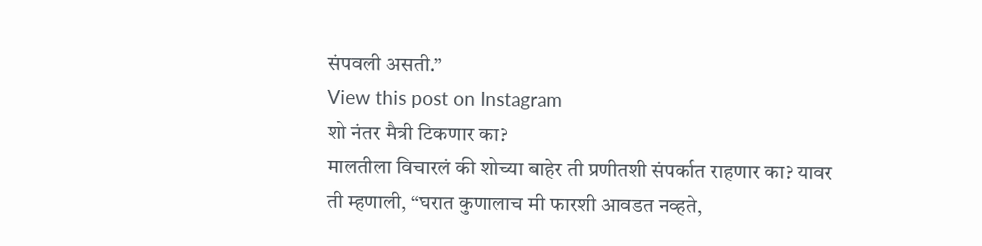संपवली असती.”
View this post on Instagram
शो नंतर मैत्री टिकणार का?
मालतीला विचारलं की शोच्या बाहेर ती प्रणीतशी संपर्कात राहणार का? यावर ती म्हणाली, “घरात कुणालाच मी फारशी आवडत नव्हते,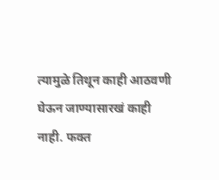त्यामुळे तिथून काही आठवणी घेऊन जाण्यासारखं काही नाही. फक्त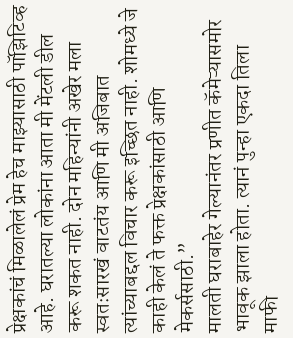प्रेक्षकांचं मिळालेलं प्रेम हेच माझ्यासाठी पॉझिटिव्ह आहे. घरातल्या लोकांना आता मी मेंटली डील करू शकत नाही. दोन महिन्यांनी अखेर मला स्वतःसारखं वाटतंय आणि मी अजिबात त्यांच्याबद्दल विचार करू इच्छित नाही. शोमध्ये जे काही केलं ते फक्त प्रेक्षकांसाठी आणि मेकर्ससाठी.”
मालती घराबाहेर गेल्यानंतर प्रणीत कॅमेऱ्यासमोर भावूक झाला होता. त्यानं पुन्हा एकदा तिला माफी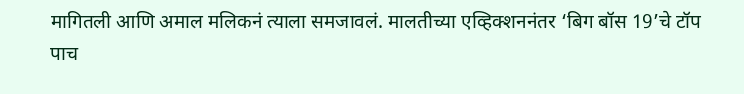मागितली आणि अमाल मलिकनं त्याला समजावलं. मालतीच्या एव्हिक्शननंतर ‘बिग बॉस 19’चे टॉप पाच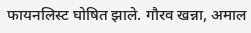फायनलिस्ट घोषित झाले. गौरव खन्ना, अमाल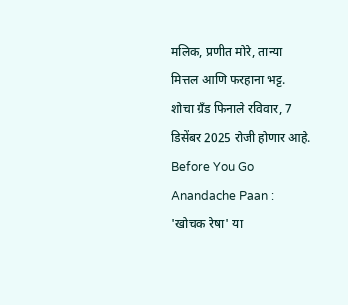मलिक, प्रणीत मोरे, तान्या मित्तल आणि फरहाना भट्ट. शोचा ग्रँड फिनाले रविवार, 7 डिसेंबर 2025 रोजी होणार आहे.
Before You Go
Anandache Paan : 'खोचक रेषा' या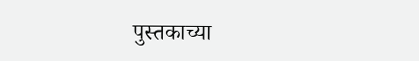पुस्तकाच्या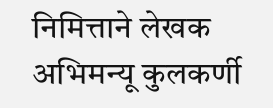निमित्ताने लेखक अभिमन्यू कुलकर्णी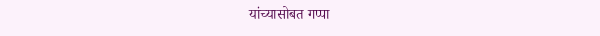यांच्यासोबत गप्पा